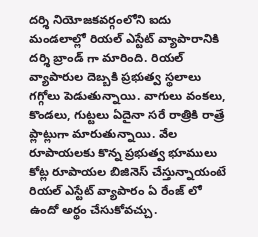దర్శి నియోజకవర్గంలోని ఐదు మండలాల్లో రియల్ ఎస్టేట్ వ్యాపారానికి దర్శి బ్రాండ్ గా మారింది. రియల్ వ్యాపారుల దెబ్బకి ప్రభుత్వ స్థలాలు గగ్గోలు పెడుతున్నాయి. వాగులు వంకలు, కొండలు, గుట్టలు ఏదైనా సరే రాత్రికి రాత్రే ప్లాట్లుగా మారుతున్నాయి. వేల రూపాయలకు కొన్న ప్రభుత్వ భూములు కోట్ల రూపాయల బిజినెస్ చేస్తున్నాయంటే రియల్ ఎస్టేట్ వ్యాపారం ఏ రేంజ్ లో ఉందో అర్థం చేసుకోవచ్చు.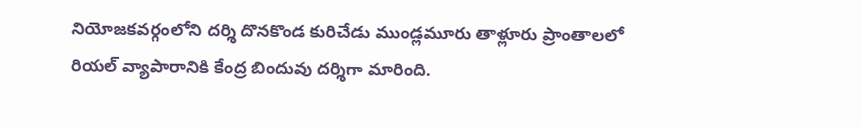నియోజకవర్గంలోని దర్శి దొనకొండ కురిచేడు ముండ్లమూరు తాళ్లూరు ప్రాంతాలలో రియల్ వ్యాపారానికి కేంద్ర బిందువు దర్శిగా మారింది.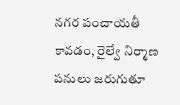నగర పంచాయతీ కావడం, రైల్వే నిర్మాణ పనులు జరుగుతూ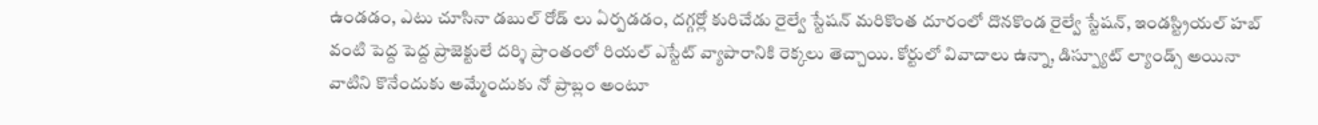ఉండడం, ఎటు చూసినా డబుల్ రోడ్ లు ఏర్పడడం, దగ్గర్లో కురిచేడు రైల్వే స్టేషన్ మరికొంత దూరంలో దొనకొండ రైల్వే స్టేషన్, ఇండస్ట్రియల్ హబ్ వంటి పెద్ద పెద్ద ప్రాజెక్టులే దర్శి ప్రాంతంలో రియల్ ఎస్టేట్ వ్యాపారానికి రెక్కలు తెచ్చాయి. కోర్టులో వివాదాలు ఉన్నా, డిస్ప్యూట్ ల్యాండ్స్ అయినా వాటిని కొనేందుకు అమ్మేందుకు నో ప్రాబ్లం అంటూ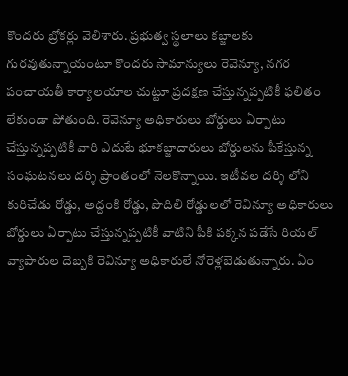కొందరు బ్రోకర్లు వెలిశారు. ప్రభుత్వ స్థలాలు కబ్జాలకు గురవుతున్నాయంటూ కొందరు సామాన్యులు రెవెన్యూ, నగర పంచాయతీ కార్యాలయాల చుట్టూ ప్రదక్షణ చేస్తున్నప్పటికీ ఫలితం లేకుండా పోతుంది. రెవెన్యూ అధికారులు బోర్డులు ఏర్పాటు చేస్తున్నప్పటికీ వారి ఎదుటే భూకబ్జాదారులు బోర్డులను పీకేస్తున్న సంఘటనలు దర్శి ప్రాంతంలో నెలకొన్నాయి. ఇటీవల దర్శి లోని కురిచేడు రోడ్డు, అద్దంకి రోడ్డు, పొదిలి రోడ్డులలో రెవిన్యూ అధికారులు బోర్డులు ఏర్పాటు చేస్తున్నప్పటికీ వాటిని పీకి పక్కన పడేసే రియల్ వ్యాపారుల దెబ్బకి రెవిన్యూ అధికారులే నోరెళ్లబెడుతున్నారు. ఏం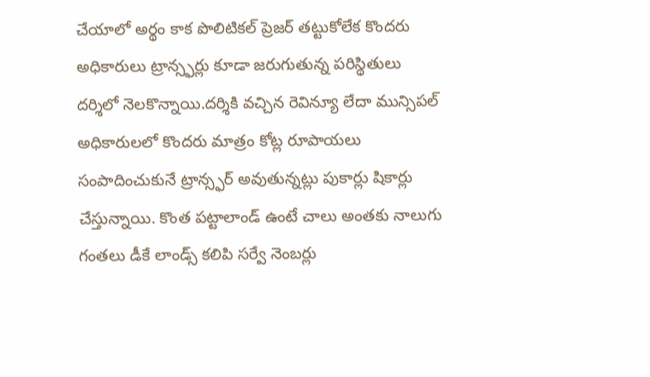చేయాలో అర్థం కాక పొలిటికల్ ప్రెజర్ తట్టుకోలేక కొందరు అధికారులు ట్రాన్స్ఫర్లు కూడా జరుగుతున్న పరిస్థితులు దర్శిలో నెలకొన్నాయి.దర్శికి వచ్చిన రెవిన్యూ లేదా మున్సిపల్ అధికారులలో కొందరు మాత్రం కోట్ల రూపాయలు సంపాదించుకునే ట్రాన్స్ఫర్ అవుతున్నట్లు పుకార్లు షికార్లు చేస్తున్నాయి. కొంత పట్టాలాండ్ ఉంటే చాలు అంతకు నాలుగు గంతలు డీకే లాండ్స్ కలిపి సర్వే నెంబర్లు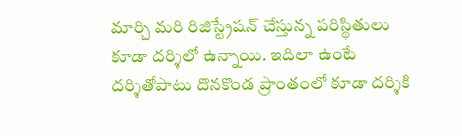మార్చి మరి రిజిస్ట్రేషన్ చేస్తున్న పరిస్థితులు కూడా దర్శిలో ఉన్నాయి. ఇదిలా ఉంటే దర్శితోపాటు దొనకొండ ప్రాంతంలో కూడా దర్శికి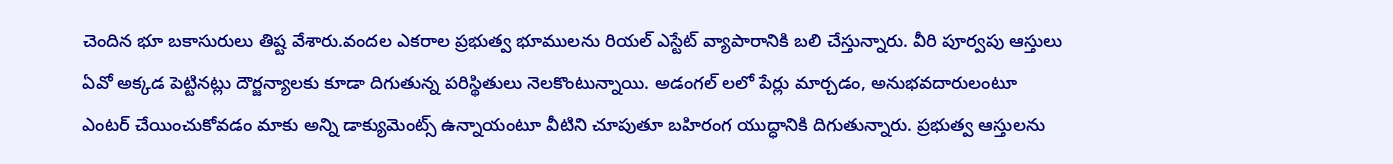చెందిన భూ బకాసురులు తిష్ట వేశారు.వందల ఎకరాల ప్రభుత్వ భూములను రియల్ ఎస్టేట్ వ్యాపారానికి బలి చేస్తున్నారు. వీరి పూర్వపు ఆస్తులు ఏవో అక్కడ పెట్టినట్లు దౌర్జన్యాలకు కూడా దిగుతున్న పరిస్థితులు నెలకొంటున్నాయి. అడంగల్ లలో పేర్లు మార్చడం, అనుభవదారులంటూ ఎంటర్ చేయించుకోవడం మాకు అన్ని డాక్యుమెంట్స్ ఉన్నాయంటూ వీటిని చూపుతూ బహిరంగ యుద్ధానికి దిగుతున్నారు. ప్రభుత్వ ఆస్తులను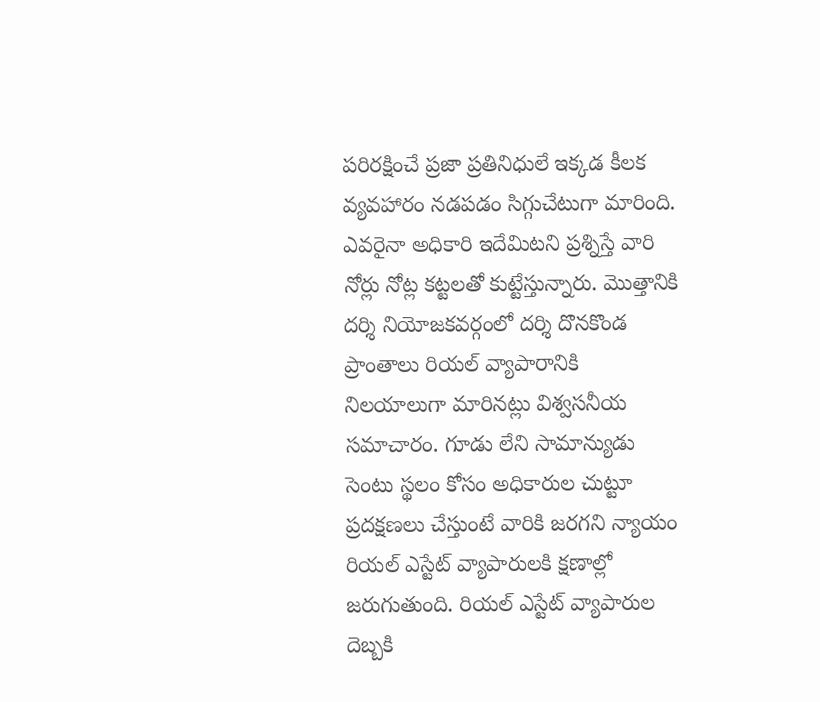పరిరక్షించే ప్రజా ప్రతినిధులే ఇక్కడ కీలక వ్యవహారం నడపడం సిగ్గుచేటుగా మారింది. ఎవరైనా అధికారి ఇదేమిటని ప్రశ్నిస్తే వారి నోర్లు నోట్ల కట్టలతో కుట్టేస్తున్నారు. మొత్తానికి దర్శి నియోజకవర్గంలో దర్శి దొనకొండ ప్రాంతాలు రియల్ వ్యాపారానికి నిలయాలుగా మారినట్లు విశ్వసనీయ సమాచారం. గూడు లేని సామాన్యుడు సెంటు స్థలం కోసం అధికారుల చుట్టూ ప్రదక్షణలు చేస్తుంటే వారికి జరగని న్యాయం రియల్ ఎస్టేట్ వ్యాపారులకి క్షణాల్లో జరుగుతుంది. రియల్ ఎస్టేట్ వ్యాపారుల దెబ్బకి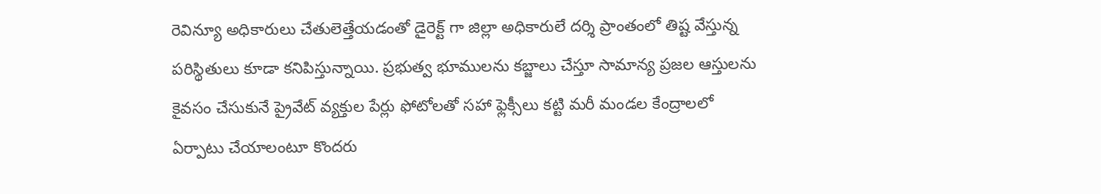రెవిన్యూ అధికారులు చేతులెత్తేయడంతో డైరెక్ట్ గా జిల్లా అధికారులే దర్శి ప్రాంతంలో తిష్ట వేస్తున్న పరిస్థితులు కూడా కనిపిస్తున్నాయి. ప్రభుత్వ భూములను కబ్జాలు చేస్తూ సామాన్య ప్రజల ఆస్తులను కైవసం చేసుకునే ప్రైవేట్ వ్యక్తుల పేర్లు ఫోటోలతో సహా ఫ్లెక్సీలు కట్టి మరీ మండల కేంద్రాలలో ఏర్పాటు చేయాలంటూ కొందరు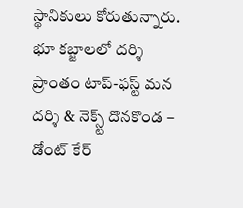స్థానికులు కోరుతున్నారు.
భూ కబ్జాలలో దర్శి ప్రాంతం టాప్-ఫస్ట్ మన దర్శి & నెక్స్ట్ దొనకొండ – డోంట్ కేర్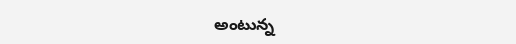అంటున్న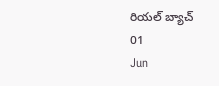రియల్ బ్యాచ్
01
Jun